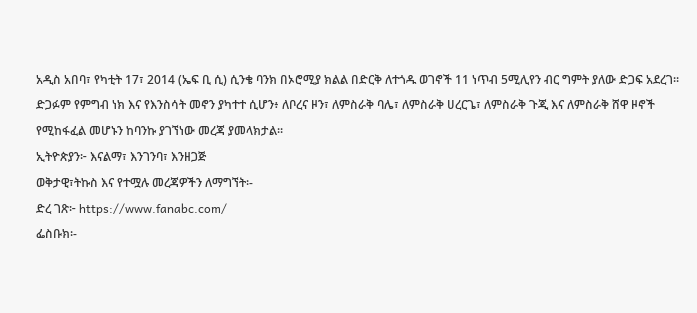አዲስ አበባ፣ የካቲት 17፣ 2014 (ኤፍ ቢ ሲ) ሲንቄ ባንክ በኦሮሚያ ክልል በድርቅ ለተጎዱ ወገኖች 11 ነጥብ 5ሚሊየን ብር ግምት ያለው ድጋፍ አደረገ፡፡
ድጋፉም የምግብ ነክ እና የእንስሳት መኖን ያካተተ ሲሆን፥ ለቦረና ዞን፣ ለምስራቅ ባሌ፣ ለምስራቅ ሀረርጌ፣ ለምስራቅ ጉጂ እና ለምስራቅ ሸዋ ዞኖች የሚከፋፈል መሆኑን ከባንኩ ያገኘነው መረጃ ያመላክታል፡፡
ኢትዮጵያን፦ እናልማ፣ እንገንባ፣ እንዘጋጅ
ወቅታዊ፣ትኩስ እና የተሟሉ መረጃዎችን ለማግኘት፡-
ድረ ገጽ፦ https://www.fanabc.com/
ፌስቡክ፡-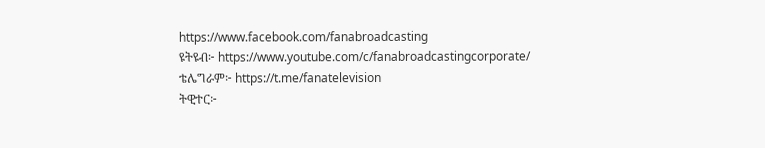https://www.facebook.com/fanabroadcasting
ዩትዩብ፦ https://www.youtube.com/c/fanabroadcastingcorporate/
ቴሌግራም፦ https://t.me/fanatelevision
ትዊተር፦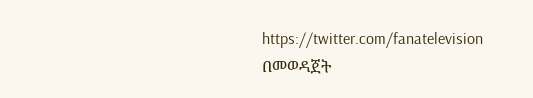https://twitter.com/fanatelevision በመወዳጀት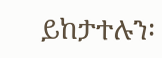ይከታተሉን፡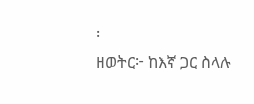፡
ዘወትር፦ ከእኛ ጋር ስላሉ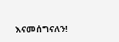እናመሰግናለን!